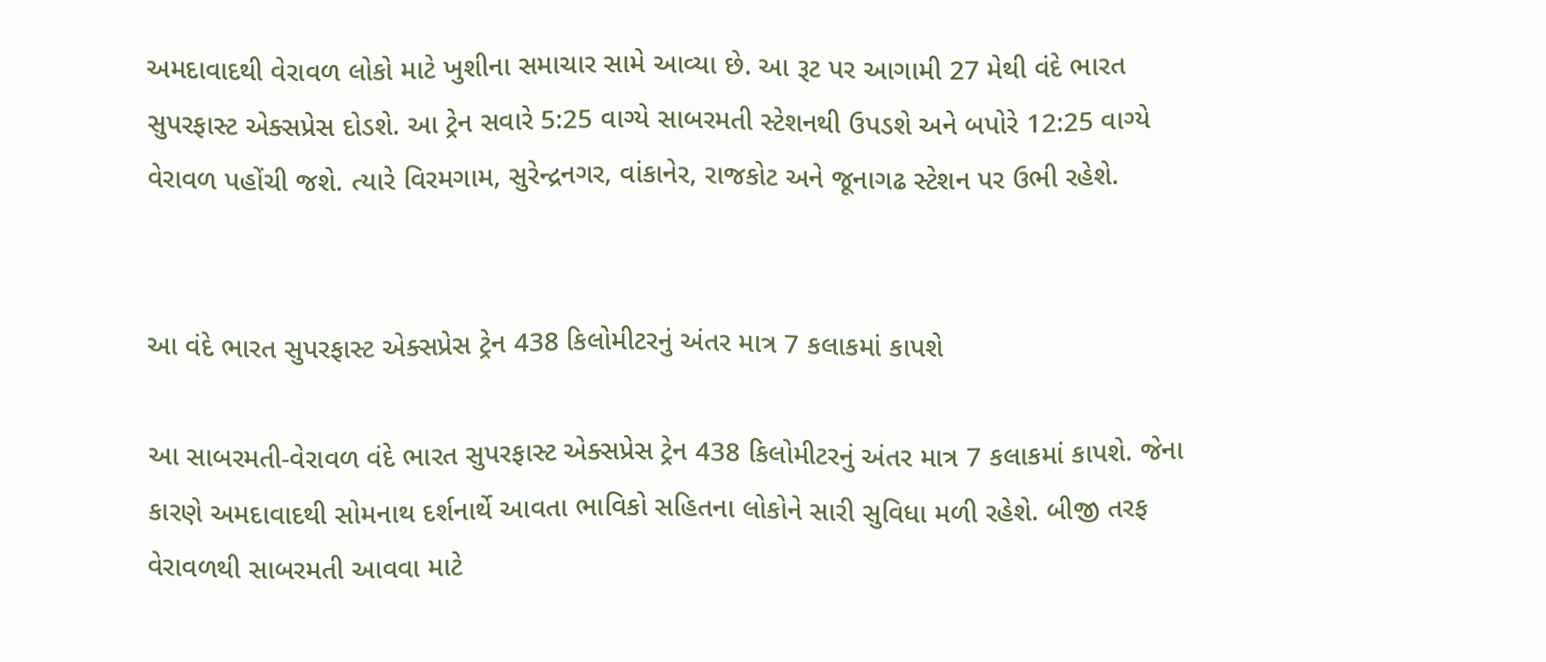અમદાવાદથી વેરાવળ લોકો માટે ખુશીના સમાચાર સામે આવ્યા છે. આ રૂટ પર આગામી 27 મેથી વંદે ભારત સુપરફાસ્ટ એક્સપ્રેસ દોડશે. આ ટ્રેન સવારે 5:25 વાગ્યે સાબરમતી સ્ટેશનથી ઉપડશે અને બપોરે 12:25 વાગ્યે વેરાવળ પહોંચી જશે. ત્યારે વિરમગામ, સુરેન્દ્રનગર, વાંકાનેર, રાજકોટ અને જૂનાગઢ સ્ટેશન પર ઉભી રહેશે.


આ વંદે ભારત સુપરફાસ્ટ એક્સપ્રેસ ટ્રેન 438 કિલોમીટરનું અંતર માત્ર 7 કલાકમાં કાપશે

આ સાબરમતી-વેરાવળ વંદે ભારત સુપરફાસ્ટ એક્સપ્રેસ ટ્રેન 438 કિલોમીટરનું અંતર માત્ર 7 કલાકમાં કાપશે. જેના કારણે અમદાવાદથી સોમનાથ દર્શનાર્થે આવતા ભાવિકો સહિતના લોકોને સારી સુવિધા મળી રહેશે. બીજી તરફ વેરાવળથી સાબરમતી આવવા માટે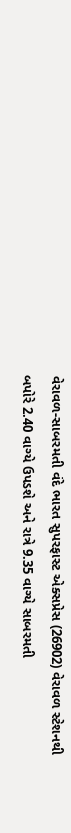વેરાવળ-સાબરમતી વંદે ભારત સુપરફાસ્ટ એક્સપ્રેસ (26902) વેરાવળ સ્ટેશનથી બપોરે 2.40 વાગ્યે ઉપડશે અને રાત્રે 9.35 વાગ્યે સાબરમતી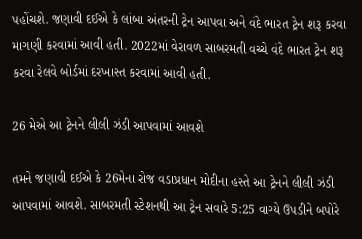પહોંચશે. જણાવી દઈએ કે લાંબા અંતરની ટ્રેન આપવા અને વંદે ભારત ટ્રેન શરૂ કરવા માગણી કરવામાં આવી હતી. 2022માં વેરાવળ સાબરમતી વચ્ચે વંદે ભારત ટ્રેન શરૂ કરવા રેલવે બોર્ડમાં દરખાસ્ત કરવામાં આવી હતી.

26 મેએ આ ટ્રેનને લીલી ઝંડી આપવામાં આવશે

તમને જણાવી દઈએ કે 26મેના રોજ વડાપ્રધાન મોદીના હસ્તે આ ટ્રેનને લીલી ઝંડી આપવામાં આવશે. સાબરમતી સ્ટેશનથી આ ટ્રેન સવારે 5:25 વાગ્યે ઉપડીને બપોરે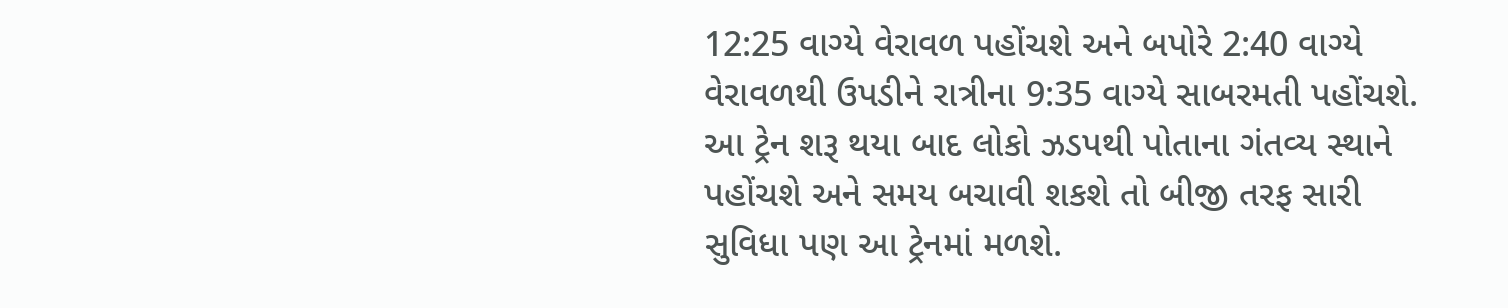12:25 વાગ્યે વેરાવળ પહોંચશે અને બપોરે 2:40 વાગ્યે વેરાવળથી ઉપડીને રાત્રીના 9:35 વાગ્યે સાબરમતી પહોંચશે. આ ટ્રેન શરૂ થયા બાદ લોકો ઝડપથી પોતાના ગંતવ્ય સ્થાને પહોંચશે અને સમય બચાવી શકશે તો બીજી તરફ સારી સુવિધા પણ આ ટ્રેનમાં મળશે.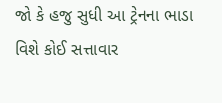જો કે હજુ સુધી આ ટ્રેનના ભાડા વિશે કોઈ સત્તાવાર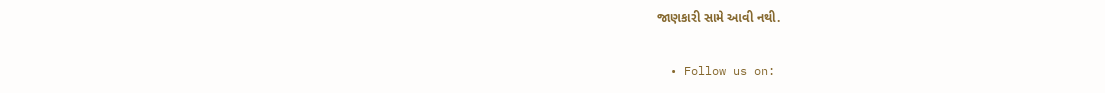જાણકારી સામે આવી નથી.

  • Follow us on: